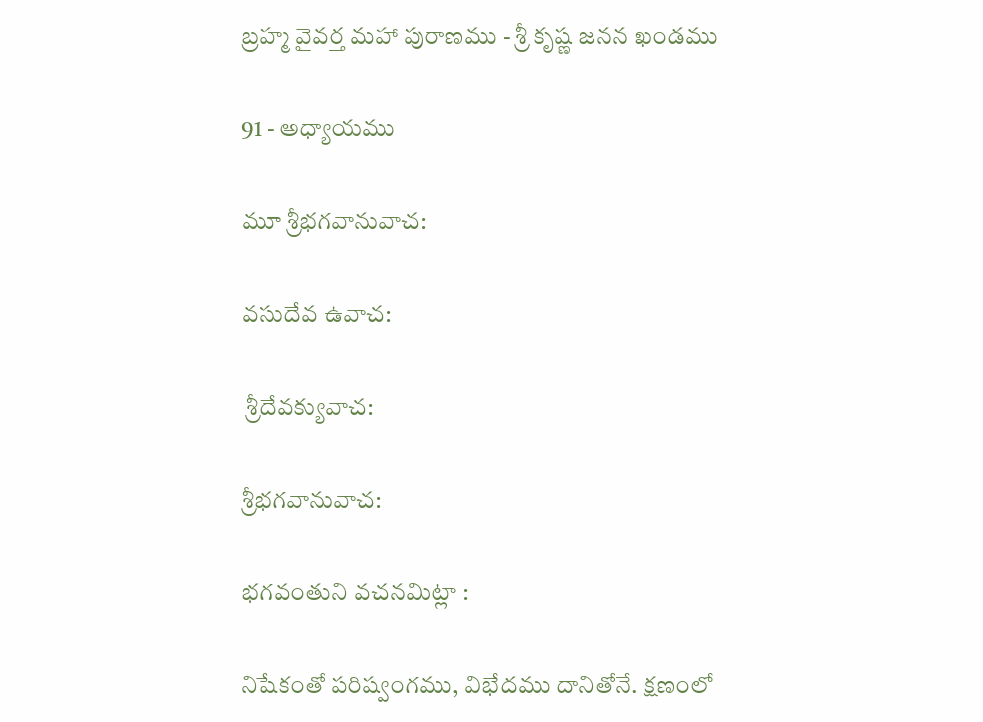బ్రహ్మ వైవర్త మహా పురాణము - శ్రీ కృష్ణ జనన ఖండము

91 - అధ్యాయము

మూ శ్రీభగవానువాచ:

వసుదేవ ఉవాచ:

 శ్రీదేవక్యువాచ:

శ్రీభగవానువాచ:

భగవంతుని వచనమిట్లా :

నిషేకంతో పరిష్వంగము, విభేదము దానితోనే. క్షణంలో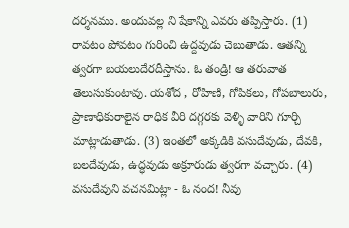దర్శనము. అందువల్ల ని షేకాన్ని ఎవరు తప్పిస్తారు. (1) రావటం పోవటం గురించి ఉద్దవుడు చెబుతాడు. ఆతన్ని త్వరగా బయలుదేరదీస్తాను. ఓ తండ్రి! ఆ తరువాత తెలుసుకుంటావు. యశోద , రోహిణి, గోపికలు, గోపబాలురు, ప్రాణాధికురాలైన రాధిక వీరి దగ్గరకు వెళ్ళి వారిని గూర్చి మాట్లాడుతాడు. (3) ఇంతలో అక్కడికి వసుదేవుడు, దేవకి, బలదేవుడు, ఉద్ధవుడు అక్రూరుడు త్వరగా వచ్చారు. (4) వసుదేవుని వచనమిట్లా - ఓ నంద! నీవు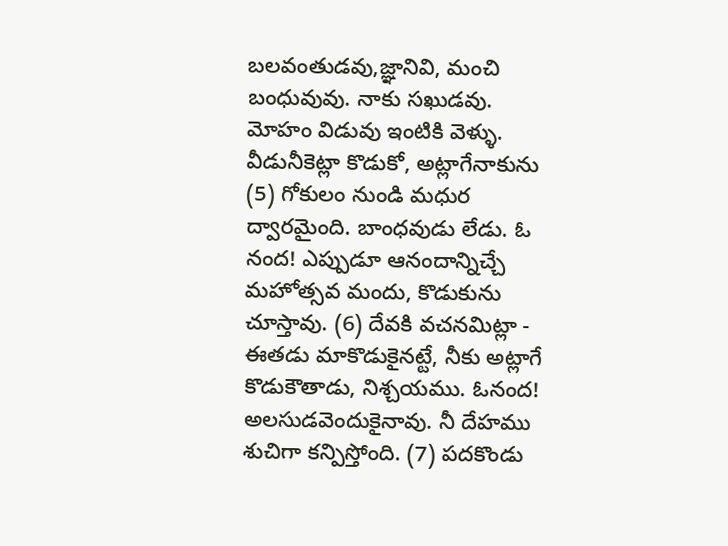బలవంతుడవు,జ్ఞానివి, మంచి బంధువువు. నాకు సఖుడవు. మోహం విడువు ఇంటికి వెళ్ళు. వీడునీకెట్లా కొడుకో, అట్లాగేనాకును (5) గోకులం నుండి మధుర ద్వారమైంది. బాంధవుడు లేడు. ఓ నంద! ఎప్పుడూ ఆనందాన్నిచ్చే మహోత్సవ మందు, కొడుకును చూస్తావు. (6) దేవకి వచనమిట్లా - ఈతడు మాకొడుకైనట్టే, నీకు అట్లాగే కొడుకౌతాడు, నిశ్చయము. ఓనంద! అలసుడవెందుకైనావు. నీ దేహము శుచిగా కన్పిస్తోంది. (7) పదకొండు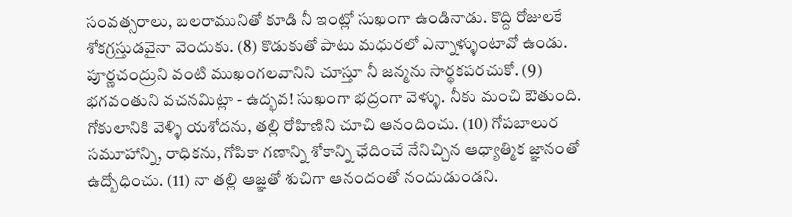సంవత్సరాలు, బలరామునితో కూడి నీ ఇంట్లో సుఖంగా ఉండినాడు. కొద్ది రోజులకే శోకగ్రస్తుడవైనా వెందుకు. (8) కొడుకుతో పాటు మధురలో ఎన్నాళ్ళుంటావో ఉండు. పూర్ణచంద్రుని వంటి ముఖంగలవానిని చూస్తూ నీ జన్మను సార్థకపరచుకో. (9) భగవంతుని వచనమిట్లా - ఉద్భవ! సుఖంగా భద్రంగా వెళ్ళు. నీకు మంచి ఔతుంది. గోకులానికి వెళ్ళి యశోదను, తల్లి రోహిణిని చూచి ఆనందించు. (10) గోపబాలుర సమూహాన్ని, రాధికను, గోపికా గణాన్ని శోకాన్ని ఛేదించే నేనిచ్చిన ఆధ్యాత్మిక జ్ఞానంతో ఉద్బోధించు. (11) నా తల్లి ఆజ్ఞతో శుచిగా ఆనందంతో నందుడుండని.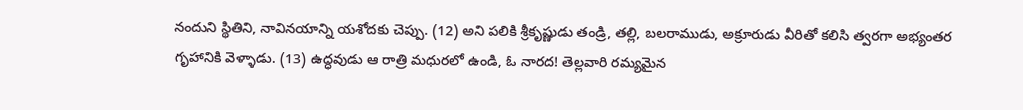నందుని స్థితిని, నావినయాన్ని యశోదకు చెప్పు. (12) అని పలికి శ్రీకృష్ణుడు తండ్రి, తల్లి, బలరాముడు, అక్రూరుడు వీరితో కలిసి త్వరగా అభ్యంతర గృహానికి వెళ్ళాడు. (13) ఉద్ధవుడు ఆ రాత్రి మధురలో ఉండి, ఓ నారద! తెల్లవారి రమ్యమైన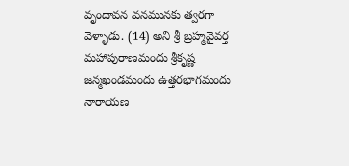వృందావన వనమునకు త్వరగా వెళ్ళాడు. (14) అని శ్రీ బ్రహ్మవైవర్త మహాపురాణమందు శ్రీకృష్ణ జన్మఖండమందు ఉత్తరభాగమందు నారాయణ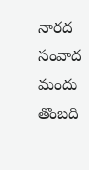నారద సంవాద మందు తొంబది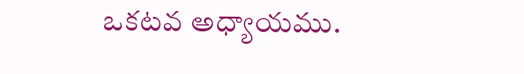ఒకటవ అధ్యాయము.